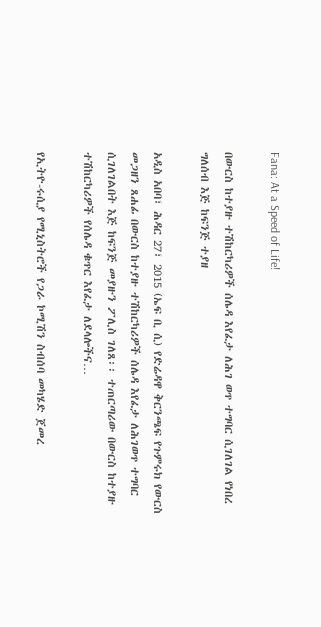Fana: At a Speed of Life!

በውርስ ከተያዙ ተሽከርካሪዎች ሰሌዳ እየፈታ ለሕገ ወጥ ተግባር ሲገለገል የነበረ ግለሰብ እጅ ከፍንጅ ተያዘ

አዲስ አበባ፣ ሕዳር 27፣ 2015 (ኤፍ ቢ ሲ) የድሬዳዋ ቅርንጫፍ የጉምሩክ የውርስ መጋዘን ጸሐፊ በውርስ ከተያዙ ተሽከርካሪዎች ሰሌዳ እየፈታ ለሕገወጥ ተግባር ሲገለገልበት እጅ ከፍንጅ መያዙን ፖሊስ ገለጸ፡፡ ተጠርጣሪው በውርስ ከተያዙ ተሽከርካሪዎች የሰሌዳ ቁጥር እየፈታ ለደላሎችና…

የኢትዮ-ሩሲያ የሚኒስትሮች የጋራ ኮሚሽን ስብሰባ መካሄድ ጀመረ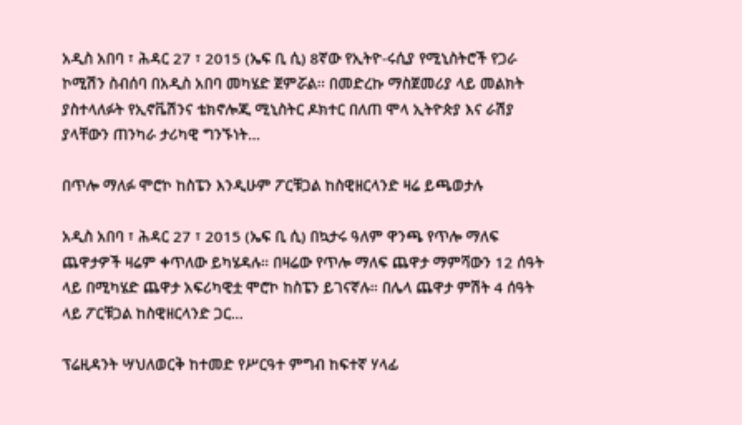አዲስ አበባ ፣ ሕዳር 27 ፣ 2015 (ኤፍ ቢ ሲ) 8ኛው የኢትዮ-ሩሲያ የሚኒስትሮች የጋራ ኮሚሽን ስብሰባ በአዲስ አበባ መካሄድ ጀምሯል፡፡ በመድረኩ ማስጀመሪያ ላይ መልክት ያስተላለፉት የኢኖቬሽንና ቴክኖሎጂ ሚኒስትር ዶክተር በለጠ ሞላ ኢትዮጵያ እና ራሽያ ያላቸውን ጠንካራ ታሪካዊ ግንኙነት…

በጥሎ ማለፉ ሞሮኮ ከስፔን እንዲሁም ፖርቹጋል ከስዊዘርላንድ ዛሬ ይጫወታሉ

አዲስ አበባ ፣ ሕዳር 27 ፣ 2015 (ኤፍ ቢ ሲ) በኳታሩ ዓለም ዋንጫ የጥሎ ማለፍ ጨዋታዎች ዛሬም ቀጥለው ይካሄዳሉ። በዛሬው የጥሎ ማለፍ ጨዋታ ማምሻውን 12 ሰዓት ላይ በሚካሄድ ጨዋታ አፍሪካዊቷ ሞሮኮ ከስፔን ይገናኛሉ። በሌላ ጨዋታ ምሽት 4 ሰዓት ላይ ፖርቹጋል ከስዊዘርላንድ ጋር…

ፕሬዚዳንት ሣህለወርቅ ከተመድ የሥርዓተ ምግብ ከፍተኛ ሃላፊ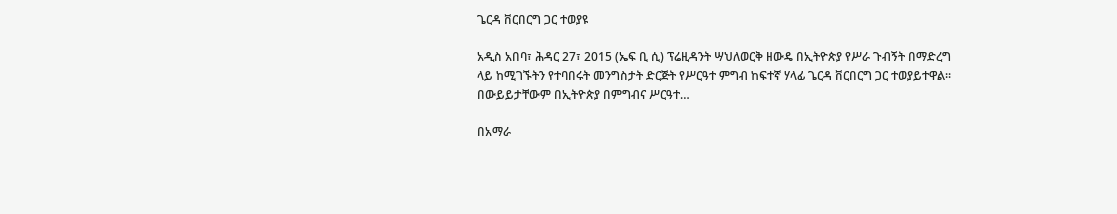ጌርዳ ቨርበርግ ጋር ተወያዩ

አዲስ አበባ፣ ሕዳር 27፣ 2015 (ኤፍ ቢ ሲ) ፕሬዚዳንት ሣህለወርቅ ዘውዴ በኢትዮጵያ የሥራ ጉብኝት በማድረግ ላይ ከሚገኙትን የተባበሩት መንግስታት ድርጅት የሥርዓተ ምግብ ከፍተኛ ሃላፊ ጌርዳ ቨርበርግ ጋር ተወያይተዋል፡፡   በውይይታቸውም በኢትዮጵያ በምግብና ሥርዓተ…

በአማራ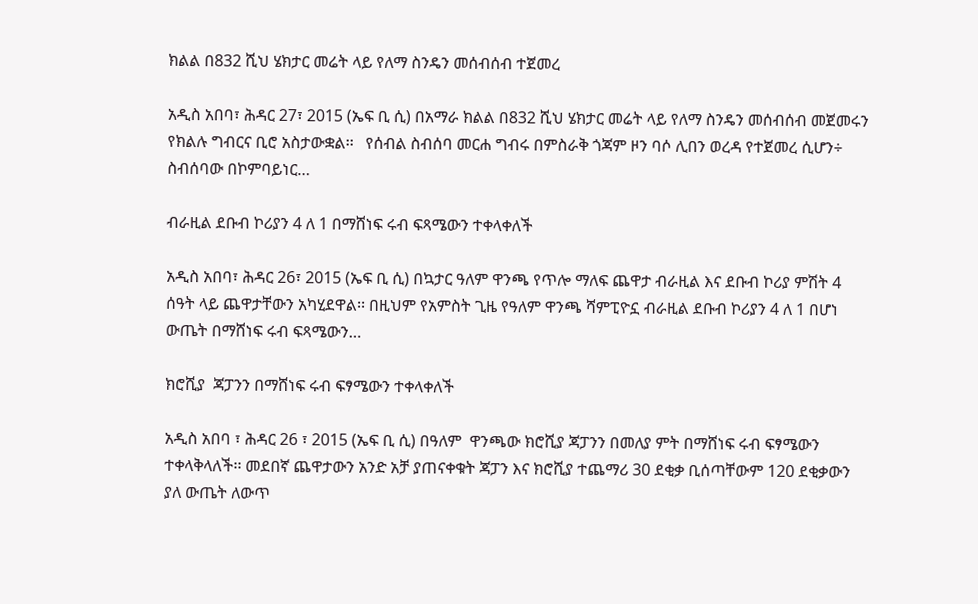ክልል በ832 ሺህ ሄክታር መሬት ላይ የለማ ስንዴን መሰብሰብ ተጀመረ

አዲስ አበባ፣ ሕዳር 27፣ 2015 (ኤፍ ቢ ሲ) በአማራ ክልል በ832 ሺህ ሄክታር መሬት ላይ የለማ ስንዴን መሰብሰብ መጀመሩን የክልሉ ግብርና ቢሮ አስታውቋል፡፡   የሰብል ስብሰባ መርሐ ግብሩ በምስራቅ ጎጃም ዞን ባሶ ሊበን ወረዳ የተጀመረ ሲሆን÷ ስብሰባው በኮምባይነር…

ብራዚል ደቡብ ኮሪያን 4 ለ 1 በማሸነፍ ሩብ ፍጻሜውን ተቀላቀለች

አዲስ አበባ፣ ሕዳር 26፣ 2015 (ኤፍ ቢ ሲ) በኳታር ዓለም ዋንጫ የጥሎ ማለፍ ጨዋታ ብራዚል እና ደቡብ ኮሪያ ምሽት 4 ሰዓት ላይ ጨዋታቸውን አካሂደዋል፡፡ በዚህም የአምስት ጊዜ የዓለም ዋንጫ ሻምፒዮኗ ብራዚል ደቡብ ኮሪያን 4 ለ 1 በሆነ ውጤት በማሸነፍ ሩብ ፍጻሜውን…

ክሮሺያ  ጃፓንን በማሸነፍ ሩብ ፍፃሜውን ተቀላቀለች

አዲስ አበባ ፣ ሕዳር 26 ፣ 2015 (ኤፍ ቢ ሲ) በዓለም  ዋንጫው ክሮሺያ ጃፓንን በመለያ ምት በማሸነፍ ሩብ ፍፃሜውን ተቀላቅላለች፡፡ መደበኛ ጨዋታውን አንድ አቻ ያጠናቀቁት ጃፓን እና ክሮሺያ ተጨማሪ 30 ደቂቃ ቢሰጣቸውም 120 ደቂቃውን ያለ ውጤት ለውጥ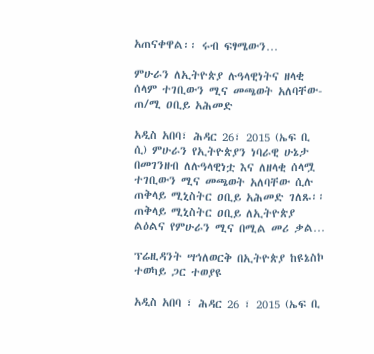አጠናቀዋል፡፡ ሩብ ፍፃሜውን…

ምሁራን ለኢትዮጵያ ሉዓላዊነትና ዘላቂ ሰላም ተገቢውን ሚና መጫወት አለባቸው- ጠ/ሚ ዐቢይ አሕመድ

አዲስ አበባ፣ ሕዳር 26፣ 2015 (ኤፍ ቢ ሲ) ምሁራን የኢትዮጵያን ነባራዊ ሁኔታ በመገንዘብ ለሉዓላዊነቷ እና ለዘላቂ ሰላሟ ተገቢውን ሚና መጫወት አለባቸው ሲሉ ጠቅላይ ሚኒስትር ዐቢይ አሕመድ ገለጹ፡፡   ጠቅላይ ሚኒስትር ዐቢይ ለኢትዮጵያ ልዕልና የምሁራን ሚና በሚል መሪ ቃል…

ፕሬዚዳንት ሣኅለወርቅ በኢትዮጵያ ከዩኔስኮ ተወካይ ጋር ተወያዩ

አዲስ አበባ ፣ ሕዳር 26 ፣ 2015 (ኤፍ ቢ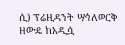ሲ) ፕሬዚዳንት ሣኅለወርቅ ዘውዴ ከአዲሷ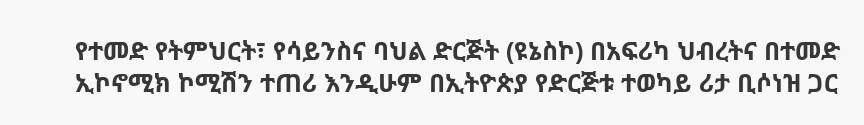የተመድ የትምህርት፣ የሳይንስና ባህል ድርጅት (ዩኔስኮ) በአፍሪካ ህብረትና በተመድ ኢኮኖሚክ ኮሚሽን ተጠሪ እንዲሁም በኢትዮጵያ የድርጅቱ ተወካይ ሪታ ቢሶነዝ ጋር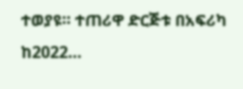ተወያዩ። ተጠሪዋ ድርጅቱ በአፍሪካ ከ2022…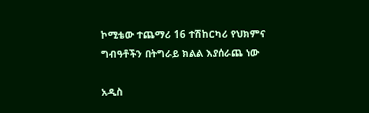ኮሚቴው ተጨማሪ 16 ተሽከርካሪ የህክምና ግብዓቶችን በትግራይ ክልል እያሰራጨ ነው

አዲስ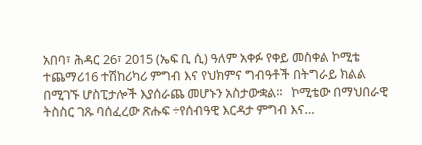አበባ፣ ሕዳር 26፣ 2015 (ኤፍ ቢ ሲ) ዓለም አቀፉ የቀይ መስቀል ኮሚቴ ተጨማሪ16 ተሽከሪካሪ ምግብ እና የህክምና ግብዓቶች በትግራይ ክልል በሚገኙ ሆስፒታሎች እያሰራጨ መሆኑን አስታውቋል፡፡   ኮሚቴው በማህበራዊ ትስስር ገጹ ባሰፈረው ጽሑፍ ÷የሰብዓዊ እርዳታ ምግብ እና…